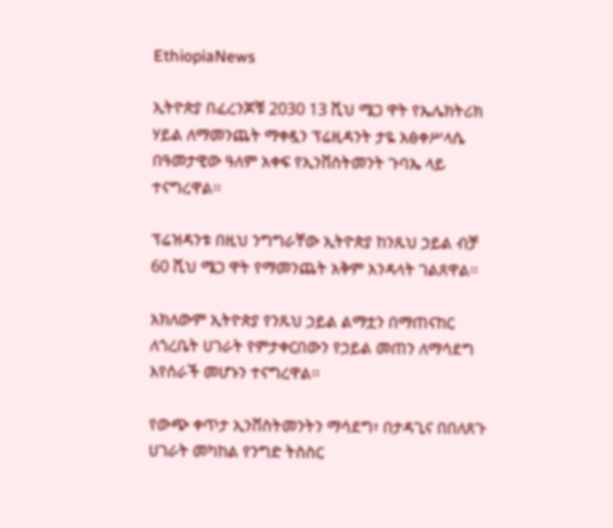EthiopiaNews

ኢትዮጵያ በፈረንጆቹ 2030 13 ሺህ ሜጋ ዋት የኤሌክትሪክ ሃይል ለማመንጨት ማቀዷን ፕሬዚዳንት ታዬ አፅቀሥላሴ በዓመታዊው ዓለም አቀፍ የኢንቨስትመንት ጉባኤ ላይ ተናግረዋል፡፡

ፕሬዝዳንቱ በዚህ ንግግራቸው ኢትዮጵያ ከንጹህ ኃይል ብቻ 60 ሺህ ሜጋ ዋት የማመንጨት አቅም እንዳላት ገልጸዋል፡፡

አክለውም ኢትዮጵያ የንጹህ ኃይል ልማቷን በማጠናከር ለጎረቤት ሀገራት የምታቀርበውን የኃይል መጠን ለማሳደግ እየሰራች መሆኑን ተናግረዋል፡፡

የውጭ ቀጥታ ኢንቨስትመንትን ማሳደግ፣ በታዳጊና በበለጸጉ ሀገራት መካከል የንግድ ትስስር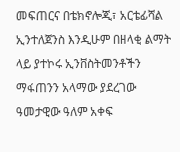መፍጠርና በቴክኖሎጂ፣ አርቴፊሻል ኢንተለጀንስ እንዲሁም በዘላቂ ልማት ላይ ያተኮሩ ኢንቨስትመንቶችን ማፋጠንን አላማው ያደረገው ዓመታዊው ዓለም አቀፍ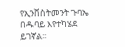የኢንቨስትመንት ጉባኤ በዱባይ እየተካሄደ ይገኛል፡፡